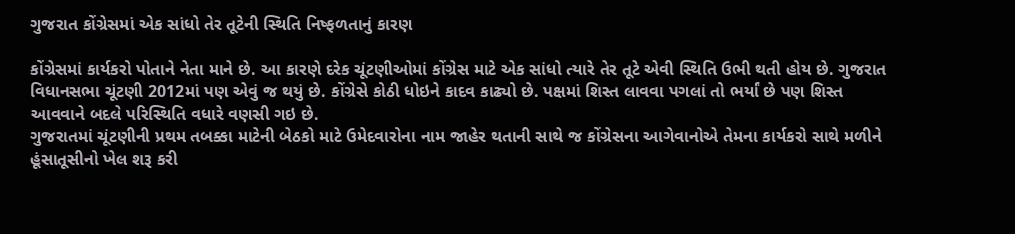ગુજરાત કોંગ્રેસમાં એક સાંધો તેર તૂટેની સ્થિતિ નિષ્ફળતાનું કારણ

કોંગ્રેસમાં કાર્યકરો પોતાને નેતા માને છે. આ કારણે દરેક ચૂંટણીઓમાં કોંગ્રેસ માટે એક સાંધો ત્યારે તેર તૂટે એવી સ્થિતિ ઉભી થતી હોય છે. ગુજરાત વિધાનસભા ચૂંટણી 2012માં પણ એવું જ થયું છે. કોંગ્રેસે કોઠી ધોઇને કાદવ કાઢ્યો છે. પક્ષમાં શિસ્ત લાવવા પગલાં તો ભર્યાં છે પણ શિસ્ત આવવાને બદલે પરિસ્થિતિ વધારે વણસી ગઇ છે.
ગુજરાતમાં ચૂંટણીની પ્રથમ તબક્કા માટેની બેઠકો માટે ઉમેદવારોના નામ જાહેર થતાની સાથે જ કોંગ્રેસના આગેવાનોએ તેમના કાર્યકરો સાથે મળીને હૂંસાતૂસીનો ખેલ શરૂ કરી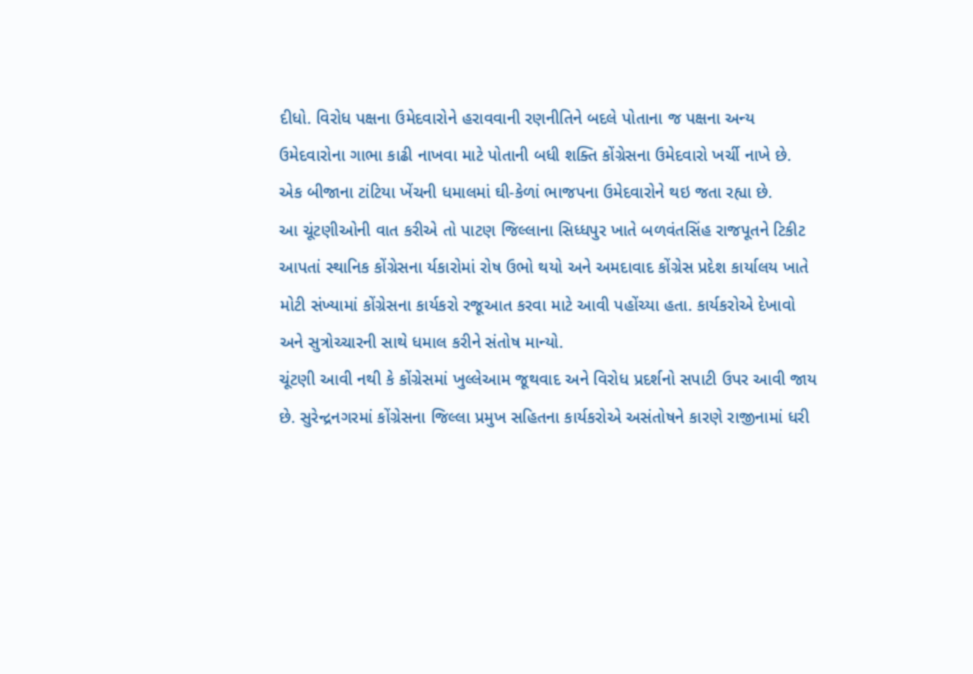દીધો. વિરોધ પક્ષના ઉમેદવારોને હરાવવાની રણનીતિને બદલે પોતાના જ પક્ષના અન્ય ઉમેદવારોના ગાભા કાઢી નાખવા માટે પોતાની બધી શક્તિ કોંગ્રેસના ઉમેદવારો ખર્ચી નાખે છે. એક બીજાના ટાંટિયા ખેંચની ધમાલમાં ઘી-કેળાં ભાજપના ઉમેદવારોને થઇ જતા રહ્યા છે.
આ ચૂંટણીઓની વાત કરીએ તો પાટણ જિલ્લાના સિધ્ધપુર ખાતે બળવંતસિંહ રાજપૂતને ટિકીટ આપતાં સ્થાનિક કોંગ્રેસના ર્યકારોમાં રોષ ઉભો થયો અને અમદાવાદ કોંગ્રેસ પ્રદેશ કાર્યાલય ખાતે મોટી સંખ્યામાં કોંગ્રેસના કાર્યકરો રજૂઆત કરવા માટે આવી પહોંચ્યા હતા. કાર્યકરોએ દેખાવો અને સુત્રોચ્ચારની સાથે ધમાલ કરીને સંતોષ માન્યો.
ચૂંટણી આવી નથી કે કોંગ્રેસમાં ખુલ્લેઆમ જૂથવાદ અને વિરોધ પ્રદર્શનો સપાટી ઉપર આવી જાય છે. સુરેન્દ્રનગરમાં કોંગ્રેસના જિલ્લા પ્રમુખ સહિતના કાર્યકરોએ અસંતોષને કારણે રાજીનામાં ધરી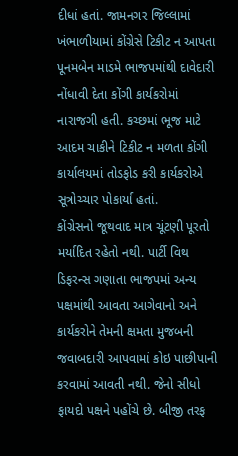દીધાં હતાં. જામનગર જિલ્લામાં ખંભાળીયામાં કોંગ્રેસે ટિકીટ ન આપતા પૂનમબેન માડમે ભાજપમાંથી દાવેદારી નોંધાવી દેતા કોંગી કાર્યકરોમાં નારાજગી હતી. કચ્છમાં ભૂજ માટે આદમ ચાકીને ટિકીટ ન મળતા કોંગી કાર્યાલયમાં તોડફોડ કરી કાર્યકરોએ સૂત્રોચ્ચાર પોકાર્યા હતાં.
કોંગ્રેસનો જૂથવાદ માત્ર ચૂંટણી પૂરતો મર્યાદિત રહેતો નથી. પાર્ટી વિથ ડિફરન્સ ગણાતા ભાજપમાં અન્ય પક્ષમાંથી આવતા આગેવાનો અને કાર્યકરોને તેમની ક્ષમતા મુજબની જવાબદારી આપવામાં કોઇ પાછીપાની કરવામાં આવતી નથી. જેનો સીધો ફાયદો પક્ષને પહોંચે છે. બીજી તરફ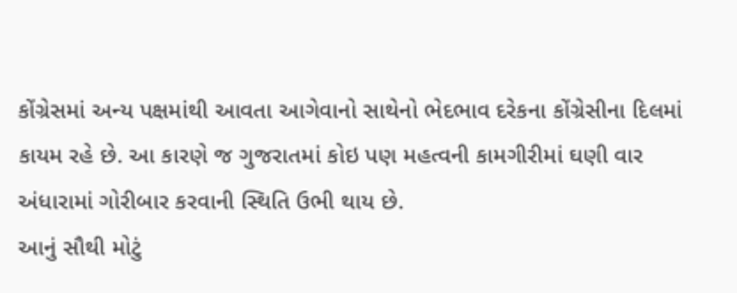કોંગ્રેસમાં અન્ય પક્ષમાંથી આવતા આગેવાનો સાથેનો ભેદભાવ દરેકના કોંગ્રેસીના દિલમાં કાયમ રહે છે. આ કારણે જ ગુજરાતમાં કોઇ પણ મહત્વની કામગીરીમાં ઘણી વાર અંધારામાં ગોરીબાર કરવાની સ્થિતિ ઉભી થાય છે.
આનું સૌથી મોટું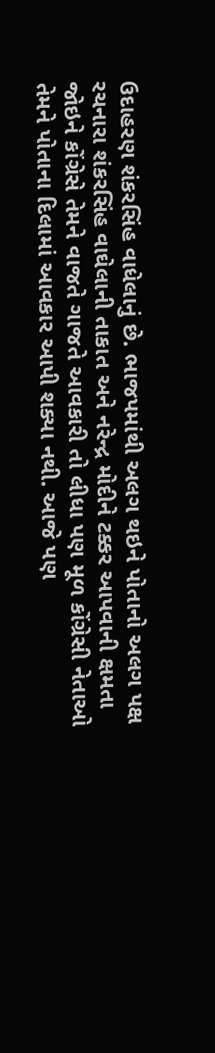ઉદાહરણ શંકરસિંહ વાધેલાનું છે. ભાજપમાંથી અલગ થઇને પોતાનો અલગ પક્ષ રચનારા શંકરસિંહ વાઘેલાની તાકાત અને નરેન્દ્ર મોદીને ટક્કર આપવાની ક્ષમતા જોઇને કોંગ્રેસે તેમને વાજતે ગાજતે આવકારી તો લીધા પણ મૂળ કોંગ્રેસી નેતાઓ તેમને પોતાના દિલામાં આવકાર આપી શક્યા નથી. આજે પણ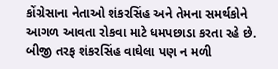કોંગ્રેસાના નેતાઓ શંકરસિંહ અને તેમના સમર્થકોને આગળ આવતા રોકવા માટે ધમપછાડા કરતા રહે છે.
બીજી તરફ શંકરસિંહ વાઘેલા પણ ન મળી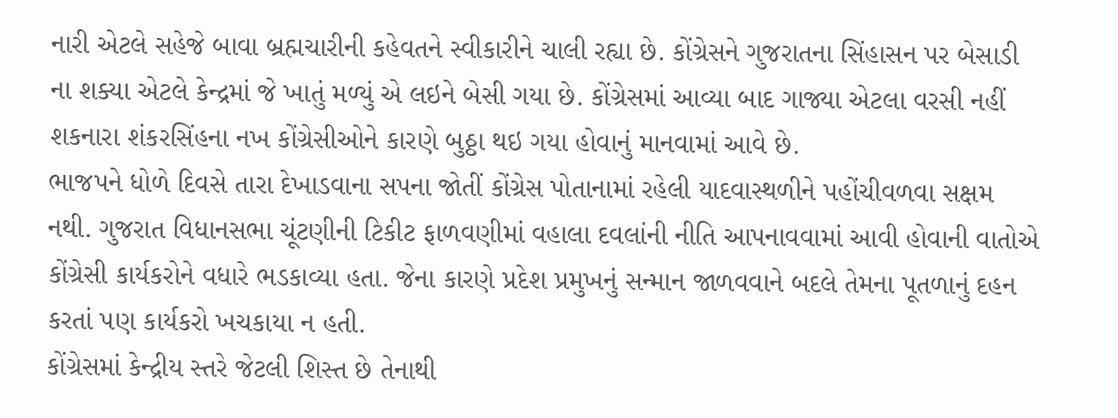નારી એટલે સહેજે બાવા બ્રહ્મચારીની કહેવતને સ્વીકારીને ચાલી રહ્યા છે. કોંગ્રેસને ગુજરાતના સિંહાસન પર બેસાડી ના શક્યા એટલે કેન્દ્રમાં જે ખાતું મળ્યું એ લઇને બેસી ગયા છે. કોંગ્રેસમાં આવ્યા બાદ ગાજ્યા એટલા વરસી નહીં શકનારા શંકરસિંહના નખ કોંગ્રેસીઓને કારણે બુઠ્ઠા થઇ ગયા હોવાનું માનવામાં આવે છે.
ભાજપને ધોળે દિવસે તારા દેખાડવાના સપના જોતીં કોંગ્રેસ પોતાનામાં રહેલી યાદવાસ્થળીને પહોંચીવળવા સક્ષમ નથી. ગુજરાત વિધાનસભા ચૂંટણીની ટિકીટ ફાળવણીમાં વહાલા દવલાંની નીતિ આપનાવવામાં આવી હોવાની વાતોએ કોંગ્રેસી કાર્યકરોને વધારે ભડકાવ્યા હતા. જેના કારણે પ્રદેશ પ્રમુખનું સન્માન જાળવવાને બદલે તેમના પૂતળાનું દહન કરતાં પણ કાર્યકરો ખચકાયા ન હતી.
કોંગ્રેસમાં કેન્દ્રીય સ્તરે જેટલી શિસ્ત છે તેનાથી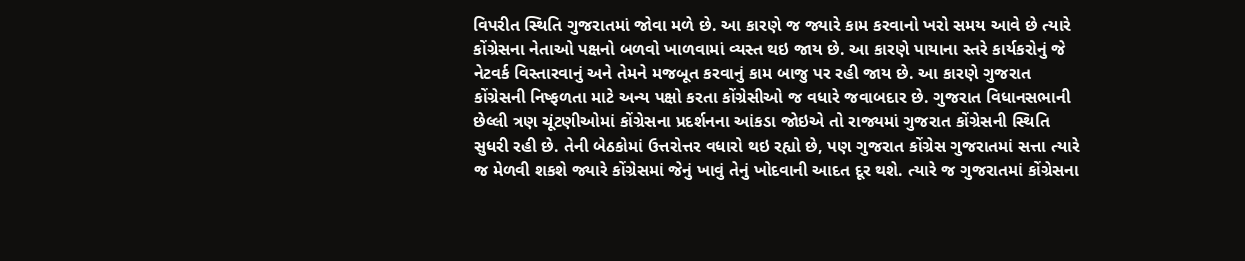વિપરીત સ્થિતિ ગુજરાતમાં જોવા મળે છે. આ કારણે જ જ્યારે કામ કરવાનો ખરો સમય આવે છે ત્યારે કોંગ્રેસના નેતાઓ પક્ષનો બળવો ખાળવામાં વ્યસ્ત થઇ જાય છે. આ કારણે પાયાના સ્તરે કાર્યકરોનું જે નેટવર્ક વિસ્તારવાનું અને તેમને મજબૂત કરવાનું કામ બાજુ પર રહી જાય છે. આ કારણે ગુજરાત કોંગ્રેસની નિષ્ફળતા માટે અન્ય પક્ષો કરતા કોંગ્રેસીઓ જ વધારે જવાબદાર છે. ગુજરાત વિધાનસભાની છેલ્લી ત્રણ ચૂંટણીઓમાં કોંગ્રેસના પ્રદર્શનના આંકડા જોઇએ તો રાજ્યમાં ગુજરાત કોંગ્રેસની સ્થિતિ સુધરી રહી છે. તેની બેઠકોમાં ઉત્તરોત્તર વધારો થઇ રહ્યો છે, પણ ગુજરાત કોંગ્રેસ ગુજરાતમાં સત્તા ત્યારે જ મેળવી શકશે જ્યારે કોંગ્રેસમાં જેનું ખાવું તેનું ખોદવાની આદત દૂર થશે. ત્યારે જ ગુજરાતમાં કોંગ્રેસના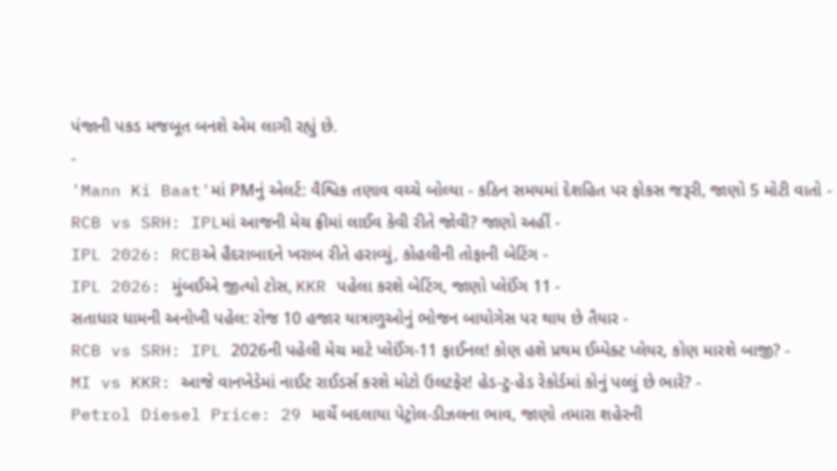પંજાની પકડ મજબૂત બનશે એમ લાગી રહ્યું છે.
-
'Mann Ki Baat'માં PMનું એલર્ટ: વૈશ્વિક તણાવ વચ્ચે બોલ્યા - કઠિન સમયમાં દેશહિત પર ફોકસ જરૂરી, જાણો 5 મોટી વાતો -
RCB vs SRH: IPLમાં આજની મેચ ફ્રીમાં લાઈવ કેવી રીતે જોવી? જાણો અહીં -
IPL 2026: RCBએ હૈદરાબાદને ખરાબ રીતે હરાવ્યું, કોહલીની તોફાની બેટિંગ -
IPL 2026: મુંબઈએ જીત્યો ટોસ, KKR પહેલા કરશે બેટિંગ, જાણો પ્લેઈંગ 11 -
સતાધાર ધામની અનોખી પહેલ: રોજ 10 હજાર યાત્રાળુઓનું ભોજન બાયોગેસ પર થાય છે તૈયાર -
RCB vs SRH: IPL 2026ની પહેલી મેચ માટે પ્લેઈંગ-11 ફાઈનલ! કોણ હશે પ્રથમ ઈમ્પેક્ટ પ્લેયર, કોણ મારશે બાજી? -
MI vs KKR: આજે વાનખેડેમાં નાઈટ રાઈડર્સ કરશે મોટો ઉલટફેર! હેડ-ટુ-હેડ રેકોર્ડમાં કોનું પલ્લું છે ભારે? -
Petrol Diesel Price: 29 માર્ચે બદલાયા પેટ્રોલ-ડીઝલના ભાવ, જાણો તમારા શહેરની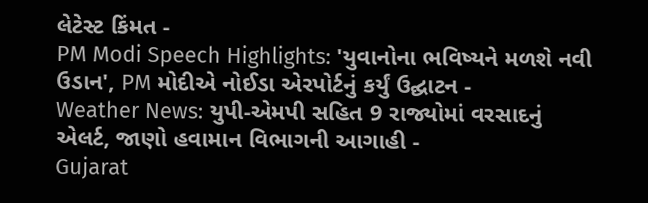લેટેસ્ટ કિંમત -
PM Modi Speech Highlights: 'યુવાનોના ભવિષ્યને મળશે નવી ઉડાન', PM મોદીએ નોઈડા એરપોર્ટનું કર્યું ઉદ્ઘાટન -
Weather News: યુપી-એમપી સહિત 9 રાજ્યોમાં વરસાદનું એલર્ટ, જાણો હવામાન વિભાગની આગાહી -
Gujarat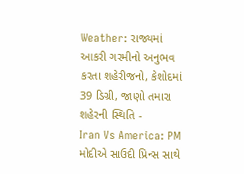Weather: રાજ્યમાં આકરી ગરમીનો અનુભવ કરતા શહેરીજનો, કેશોદમાં 39 ડિગ્રી, જાણો તમારા શહેરની સ્થિતિ -
Iran Vs America: PM મોદીએ સાઉદી પ્રિન્સ સાથે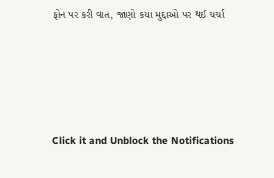ફોન પર કરી વાત, જાણો કયા મુદ્દાઓ પર થઈ ચર્ચા






Click it and Unblock the Notifications